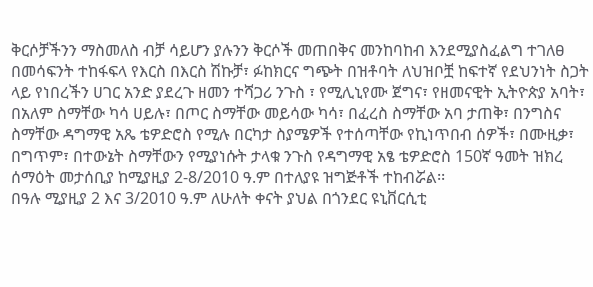ቅርሶቻችንን ማስመለስ ብቻ ሳይሆን ያሉንን ቅርሶች መጠበቅና መንከባከብ እንደሚያስፈልግ ተገለፀ
በመሳፍንት ተከፋፍላ የእርስ በእርስ ሽኩቻ፣ ፉከክርና ግጭት በዝቶባት ለህዝቦቿ ከፍተኛ የደህንነት ስጋት ላይ የነበረችን ሀገር አንድ ያደረጉ ዘመን ተሻጋሪ ንጉስ ፣ የሚሊኒየሙ ጀግና፣ የዘመናዊት ኢትዮጵያ አባት፣ በአለም ስማቸው ካሳ ሀይሉ፣ በጦር ስማቸው መይሳው ካሳ፣ በፈረስ ስማቸው አባ ታጠቅ፣ በንግስና ስማቸው ዳግማዊ አጼ ቴዎድሮስ የሚሉ በርካታ ስያሜዎች የተሰጣቸው የኪነጥበብ ሰዎች፣ በሙዚቃ፣ በግጥም፣ በተውኔት ስማቸውን የሚያነሱት ታላቁ ንጉስ የዳግማዊ አፄ ቴዎድሮስ 150ኛ ዓመት ዝክረ ሰማዕት መታሰቢያ ከሚያዚያ 2-8/2010 ዓ.ም በተለያዩ ዝግጅቶች ተከብሯል፡፡
በዓሉ ሚያዚያ 2 እና 3/2010 ዓ.ም ለሁለት ቀናት ያህል በጎንደር ዩኒቨርሲቲ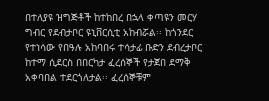በተለያዩ ዝግጅቶች ከተከበረ በኋላ ቀጣዩን መርሃ ግብር የደብታቦር ዩኒቨርሲቲ አከብሯል፡፡ ከጎንደር የተነሳው የበዓሉ አከባበሩ ተሳታፊ ቡድን ደብረታቦር ከተማ ሲደርስ በበርካታ ፈረሰኞች የታጀበ ደማቅ አቀባበል ተደርጎለታል፡፡ ፈረሰኞቹም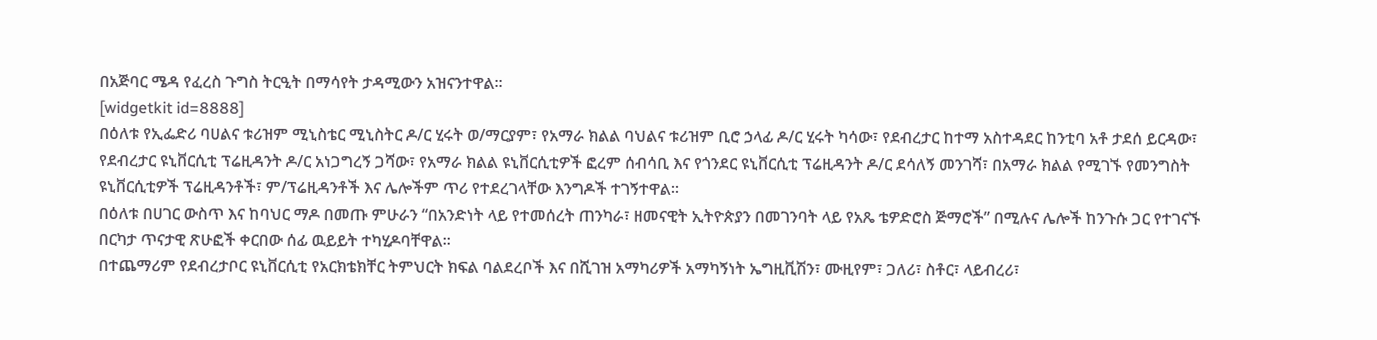በአጅባር ሜዳ የፈረስ ጉግስ ትርዒት በማሳየት ታዳሚውን አዝናንተዋል፡፡
[widgetkit id=8888]
በዕለቱ የኢፌድሪ ባሀልና ቱሪዝም ሚኒስቴር ሚኒስትር ዶ/ር ሂሩት ወ/ማርያም፣ የአማራ ክልል ባህልና ቱሪዝም ቢሮ ኃላፊ ዶ/ር ሂሩት ካሳው፣ የደብረታር ከተማ አስተዳደር ከንቲባ አቶ ታደሰ ይርዳው፣ የደብረታር ዩኒቨርሲቲ ፕሬዚዳንት ዶ/ር አነጋግረኝ ጋሻው፣ የአማራ ክልል ዩኒቨርሲቲዎች ፎረም ሰብሳቢ እና የጎንደር ዩኒቨርሲቲ ፕሬዚዳንት ዶ/ር ደሳለኝ መንገሻ፣ በአማራ ክልል የሚገኙ የመንግስት ዩኒቨርሲቲዎች ፕሬዚዳንቶች፣ ም/ፕሬዚዳንቶች እና ሌሎችም ጥሪ የተደረገላቸው እንግዶች ተገኝተዋል፡፡
በዕለቱ በሀገር ውስጥ እና ከባህር ማዶ በመጡ ምሁራን “በአንድነት ላይ የተመሰረት ጠንካራ፣ ዘመናዊት ኢትዮጵያን በመገንባት ላይ የአጼ ቴዎድሮስ ጅማሮች” በሚሉና ሌሎች ከንጉሱ ጋር የተገናኙ በርካታ ጥናታዊ ጽሁፎች ቀርበው ሰፊ ዉይይት ተካሂዶባቸዋል፡፡
በተጨማሪም የደብረታቦር ዩኒቨርሲቲ የአርክቴክቸር ትምህርት ክፍል ባልደረቦች እና በሺገዝ አማካሪዎች አማካኝነት ኤግዚቪሽን፣ ሙዚየም፣ ጋለሪ፣ ስቶር፣ ላይብረሪ፣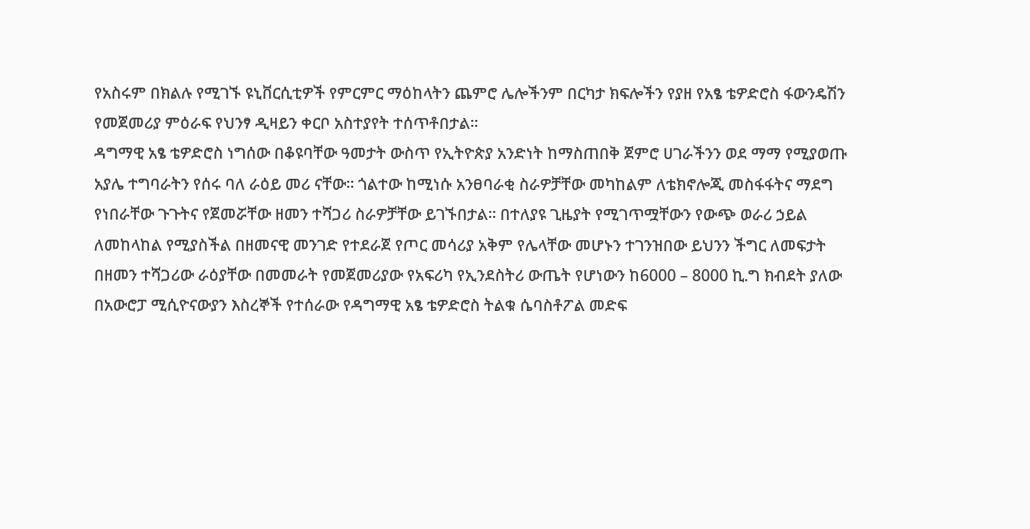የአስሩም በክልሉ የሚገኙ ዩኒቨርሲቲዎች የምርምር ማዕከላትን ጨምሮ ሌሎችንም በርካታ ክፍሎችን የያዘ የአፄ ቴዎድሮስ ፋውንዴሽን የመጀመሪያ ምዕራፍ የህንፃ ዲዛይን ቀርቦ አስተያየት ተሰጥቶበታል፡፡
ዳግማዊ አፄ ቴዎድሮስ ነግሰው በቆዩባቸው ዓመታት ውስጥ የኢትዮጵያ አንድነት ከማስጠበቅ ጀምሮ ሀገራችንን ወደ ማማ የሚያወጡ አያሌ ተግባራትን የሰሩ ባለ ራዕይ መሪ ናቸው፡፡ ጎልተው ከሚነሱ አንፀባራቂ ስራዎቻቸው መካከልም ለቴክኖሎጂ መስፋፋትና ማደግ የነበራቸው ጉጉትና የጀመሯቸው ዘመን ተሻጋሪ ስራዎቻቸው ይገኙበታል፡፡ በተለያዩ ጊዜያት የሚገጥሟቸውን የውጭ ወራሪ ኃይል ለመከላከል የሚያስችል በዘመናዊ መንገድ የተደራጀ የጦር መሳሪያ አቅም የሌላቸው መሆኑን ተገንዝበው ይህንን ችግር ለመፍታት በዘመን ተሻጋሪው ራዕያቸው በመመራት የመጀመሪያው የአፍሪካ የኢንደስትሪ ውጤት የሆነውን ከ6000 – 8000 ኪ.ግ ክብደት ያለው በአውሮፓ ሚሲዮናውያን እስረኞች የተሰራው የዳግማዊ አፄ ቴዎድሮስ ትልቁ ሴባስቶፖል መድፍ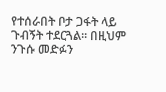የተሰራበት ቦታ ጋፋት ላይ ጉብኝት ተደርጓል፡፡ በዚህም ንጉሱ መድፉን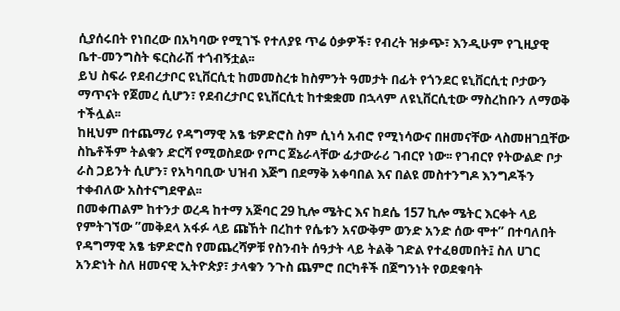ሲያሰሩበት የነበረው በአካባው የሚገኙ የተለያዩ ጥሬ ዕቃዎች፣ የብረት ዝቃጭ፣ እንዲሁም የጊዚያዊ ቤተ-መንግስት ፍርስራሽ ተጎብኝቷል፡፡
ይህ ስፍራ የደብረታቦር ዩኒቨርሲቲ ከመመስረቱ ከስምንት ዓመታት በፊት የጎንደር ዩኒቨርሲቲ ቦታውን ማጥናት የጀመረ ሲሆን፣ የደብረታቦር ዩኒቨርሲቲ ከተቋቋመ በኋላም ለዩኒቨርሲቲው ማስረከቡን ለማወቅ ተችሏል፡፡
ከዚህም በተጨማሪ የዳግማዊ አፄ ቴዎድሮስ ስም ሲነሳ አብሮ የሚነሳውና በዘመናቸው ላስመዘገቧቸው ስኬቶችም ትልቁን ድርሻ የሚወስደው የጦር ጀኔራላቸው ፊታውራሪ ገብርየ ነው፡፡ የገብርየ የትውልድ ቦታ ራስ ጋይንት ሲሆን፣ የአካባቢው ህዝብ እጅግ በደማቅ አቀባበል እና በልዩ መስተንግዶ እንግዶችን ተቀብለው አስተናግደዋል፡፡
በመቀጠልም ከተንታ ወረዳ ከተማ አጅባር 29 ኪሎ ሜትር እና ከደሴ 157 ኪሎ ሜትር እርቀት ላይ የምትገኘው ”መቅደላ አፋፉ ላይ ጩኸት በረከተ የሴቱን አናውቅም ወንድ አንድ ሰው ሞተ” በተባለበት የዳግማዊ አፄ ቴዎድሮስ የመጨረሻዎቹ የስንብት ሰዓታት ላይ ትልቅ ገድል የተፈፀመበት፤ ስለ ሀገር አንድነት ስለ ዘመናዊ ኢትዮጵያ፣ ታላቁን ንጉስ ጨምሮ በርካቶች በጀግንነት የወደቁባት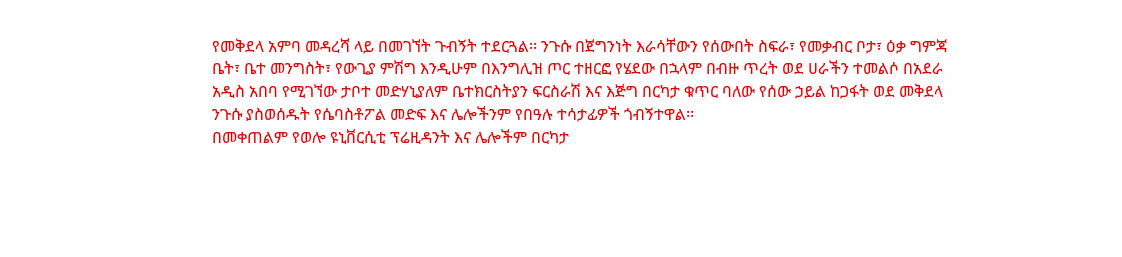የመቅደላ አምባ መዳረሻ ላይ በመገኘት ጉብኝት ተደርጓል፡፡ ንጉሱ በጀግንነት እራሳቸውን የሰውበት ስፍራ፣ የመቃብር ቦታ፣ ዕቃ ግምጃ ቤት፣ ቤተ መንግስት፣ የውጊያ ምሽግ እንዲሁም በእንግሊዝ ጦር ተዘርፎ የሄደው በኋላም በብዙ ጥረት ወደ ሀራችን ተመልሶ በአደራ አዲስ አበባ የሚገኘው ታቦተ መድሃኒያለም ቤተክርስትያን ፍርስራሽ እና እጅግ በርካታ ቁጥር ባለው የሰው ኃይል ከጋፋት ወደ መቅደላ ንጉሱ ያስወሰዱት የሴባስቶፖል መድፍ እና ሌሎችንም የበዓሉ ተሳታፊዎች ጎብኝተዋል፡፡
በመቀጠልም የወሎ ዩኒቨርሲቲ ፕሬዚዳንት እና ሌሎችም በርካታ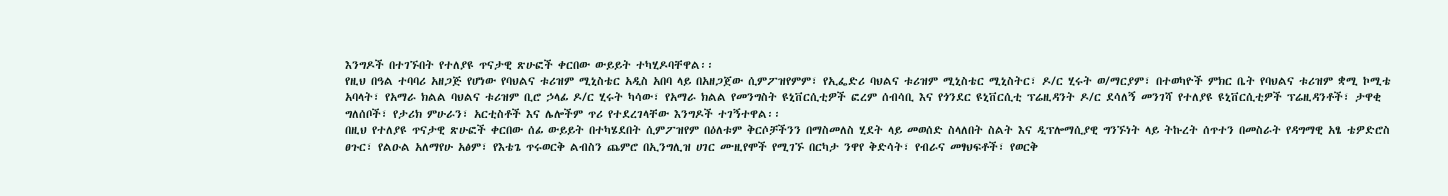እንግዶች በተገኙበት የተለያዩ ጥናታዊ ጽሁፎች ቀርበው ውይይት ተካሂዶባቸዋል፡፡
የዚህ በዓል ተባባሪ አዘጋጅ የሆነው የባህልና ቱሪዝም ሚኒስቴር አዲስ አበባ ላይ በአዘጋጀው ሲምፖዝየምም፣ የኢፌድሪ ባህልና ቱሪዝም ሚኒስቴር ሚኒስትር፣ ዶ/ር ሂሩት ወ/ማርያም፣ በተወካዮች ምክር ቤት የባህልና ቱሪዝም ቋሚ ኮሚቴ አባላት፣ የአማራ ክልል ባህልና ቱሪዝም ቢሮ ኃላፊ ዶ/ር ሂሩት ካሳው፣ የአማራ ክልል የመንግስት ዩኒቨርሲቲዎች ፎረም ሰብሳቢ እና የጎንደር ዩኒቨርሲቲ ፕሬዚዳንት ዶ/ር ደሳለኝ መንገሻ የተለያዩ ዩኒቨርሲቲዎች ፕሬዚዳንቶች፣ ታዋቂ ግለሰቦች፣ የታሪክ ምሁራን፣ አርቲስቶች እና ሌሎችም ጥሪ የተደረገላቸው እንግዶች ተገኝተዋል፡፡
በዚህ የተለያዩ ጥናታዊ ጽሁፎች ቀርበው ሰፊ ውይይት በተካሄደበት ሲምፖዝየም በዕለቱም ቅርሶቻችንን በማስመለስ ሂደት ላይ መወሰድ ስላለበት ስልት እና ዲፕሎማሲያዊ ግንኙነት ላይ ትኩረት ሰጥተን በመስራት የዳግማዊ አፄ ቴዎድሮስ ፀጉር፣ የልዑል አለማየሁ አፅም፣ የእቴጌ ጥሩወርቅ ልብስን ጨምሮ በኢንግሊዝ ሀገር ሙዚየሞች የሚገኙ በርካታ ንዋየ ቅድሳት፣ የብራና መፃህፍቶች፣ የወርቅ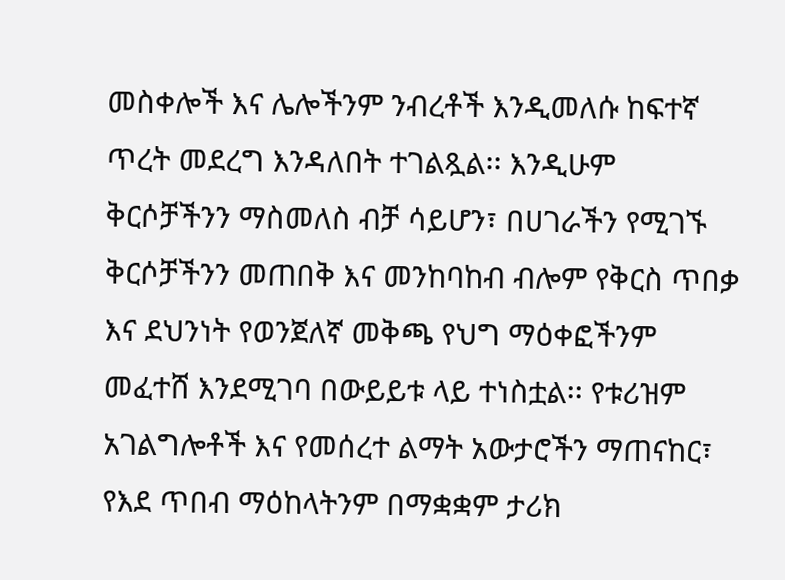መስቀሎች እና ሌሎችንም ንብረቶች እንዲመለሱ ከፍተኛ ጥረት መደረግ እንዳለበት ተገልጿል፡፡ እንዲሁም ቅርሶቻችንን ማስመለስ ብቻ ሳይሆን፣ በሀገራችን የሚገኙ ቅርሶቻችንን መጠበቅ እና መንከባከብ ብሎም የቅርስ ጥበቃ እና ደህንነት የወንጀለኛ መቅጫ የህግ ማዕቀፎችንም መፈተሸ እንደሚገባ በውይይቱ ላይ ተነስቷል፡፡ የቱሪዝም አገልግሎቶች እና የመሰረተ ልማት አውታሮችን ማጠናከር፣ የእደ ጥበብ ማዕከላትንም በማቋቋም ታሪክ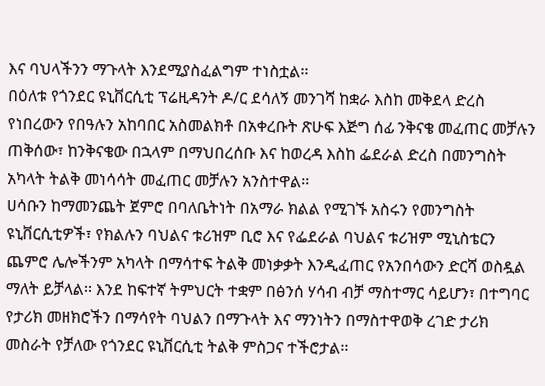እና ባህላችንን ማጉላት እንደሚያስፈልግም ተነስቷል፡፡
በዕለቱ የጎንደር ዩኒቨርሲቲ ፕሬዚዳንት ዶ/ር ደሳለኝ መንገሻ ከቋራ እስከ መቅደላ ድረስ የነበረውን የበዓሉን አከባበር አስመልክቶ በአቀረቡት ጽሁፍ እጅግ ሰፊ ንቅናቄ መፈጠር መቻሉን ጠቅሰው፣ ከንቅናቄው በኋላም በማህበረሰቡ እና ከወረዳ እስከ ፌደራል ድረስ በመንግስት አካላት ትልቅ መነሳሳት መፈጠር መቻሉን አንስተዋል፡፡
ሀሳቡን ከማመንጨት ጀምሮ በባለቤትነት በአማራ ክልል የሚገኙ አስሩን የመንግስት ዩኒቨርሲቲዎች፣ የክልሉን ባህልና ቱሪዝም ቢሮ እና የፌደራል ባህልና ቱሪዝም ሚኒስቴርን ጨምሮ ሌሎችንም አካላት በማሳተፍ ትልቅ መነቃቃት እንዲፈጠር የአንበሳውን ድርሻ ወስዷል ማለት ይቻላል፡፡ እንደ ከፍተኛ ትምህርት ተቋም በፅንሰ ሃሳብ ብቻ ማስተማር ሳይሆን፣ በተግባር የታሪክ መዘክሮችን በማሳየት ባህልን በማጉላት እና ማንነትን በማስተዋወቅ ረገድ ታሪክ መስራት የቻለው የጎንደር ዩኒቨርሲቲ ትልቅ ምስጋና ተችሮታል፡፡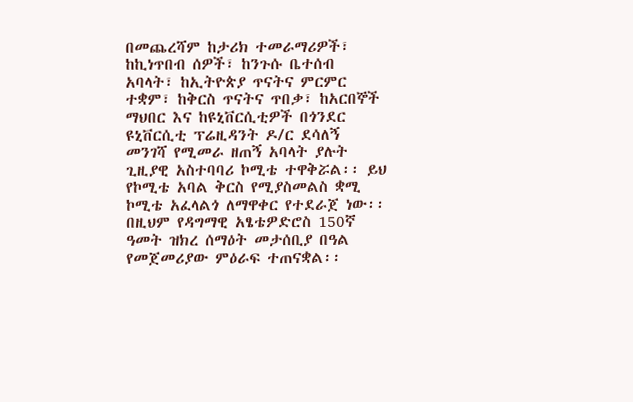በመጨረሻም ከታሪክ ተመራማሪዎች፣ ከኪነጥበብ ሰዎች፣ ከንጉሱ ቤተሰብ አባላት፣ ከኢትዮጵያ ጥናትና ምርምር ተቋም፣ ከቅርስ ጥናትና ጥበቃ፣ ከአርበኞች ማህበር እና ከዩኒቨርሲቲዎች በጎንደር ዩኒቨርሲቲ ፕሬዚዳንት ዶ/ር ደሳለኝ መንገሻ የሚመራ ዘጠኝ አባላት ያሉት ጊዚያዊ አስተባባሪ ኮሚቴ ተዋቅሯል፡፡ ይህ የኮሚቴ አባል ቅርስ የሚያስመልስ ቋሚ ኮሚቴ አፈላልጎ ለማዋቀር የተደራጀ ነው፡፡ በዚህም የዳግማዊ አፄቴዎድሮስ 150ኛ ዓመት ዝክረ ሰማዕት መታሰቢያ በዓል የመጀመሪያው ምዕራፍ ተጠናቋል፡፡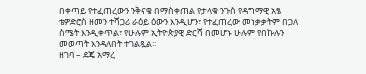በቀጣይ የተፈጠረውን ንቅናቄ በማስቀጠል የታላቁ ንጉስ የዳግማዊ አፄ ቴዎድሮስ ዘመን ተሻጋሪ ራዕይ ዕውን እንዲሆን፣ የተፈጠረው መነቃቃትም በጋለ ስሜት እንዲቀጥል፣ የሁሉም ኢትዮጵያዊ ድርሻ በመሆኑ ሁሉም የበኩሉን መወጣት እንዳለበት ተገልጿል፡፡
ዘገባ – ደጄ አማረ